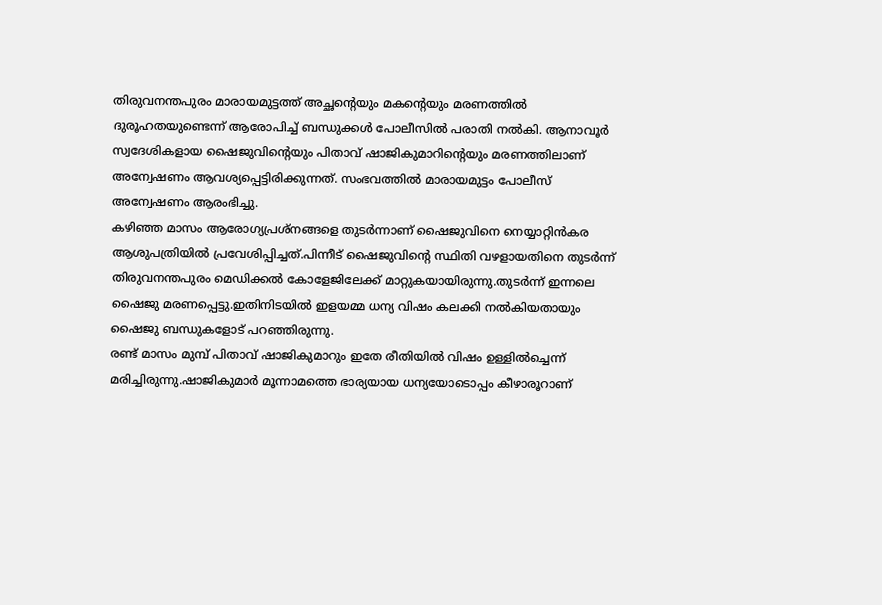തിരുവനന്തപുരം മാരായമുട്ടത്ത് അച്ഛന്റെയും മകന്റെയും മരണത്തിൽ ദുരൂഹതയുണ്ടെന്ന് ആരോപിച്ച് ബന്ധുക്കൾ പോലീസിൽ പരാതി നൽകി. ആനാവൂർ സ്വദേശികളായ ഷൈജുവിന്റെയും പിതാവ് ഷാജികുമാറിന്റെയും മരണത്തിലാണ് അന്വേഷണം ആവശ്യപ്പെട്ടിരിക്കുന്നത്. സംഭവത്തിൽ മാരായമുട്ടം പോലീസ് അന്വേഷണം ആരംഭിച്ചു.
കഴിഞ്ഞ മാസം ആരോഗ്യപ്രശ്നങ്ങളെ തുടർന്നാണ് ഷൈജുവിനെ നെയ്യാറ്റിൻകര ആശുപത്രിയിൽ പ്രവേശിപ്പിച്ചത്.പിന്നീട് ഷൈജുവിന്റെ സ്ഥിതി വഴളായതിനെ തുടർന്ന് തിരുവനന്തപുരം മെഡിക്കൽ കോളേജിലേക്ക് മാറ്റുകയായിരുന്നു.തുടർന്ന് ഇന്നലെ ഷൈജു മരണപ്പെട്ടു.ഇതിനിടയിൽ ഇളയമ്മ ധന്യ വിഷം കലക്കി നൽകിയതായും ഷൈജു ബന്ധുകളോട് പറഞ്ഞിരുന്നു.
രണ്ട് മാസം മുമ്പ് പിതാവ് ഷാജികുമാറും ഇതേ രീതിയിൽ വിഷം ഉള്ളിൽച്ചെന്ന് മരിച്ചിരുന്നു.ഷാജികുമാർ മൂന്നാമത്തെ ഭാര്യയായ ധന്യയോടൊപ്പം കീഴാരൂറാണ്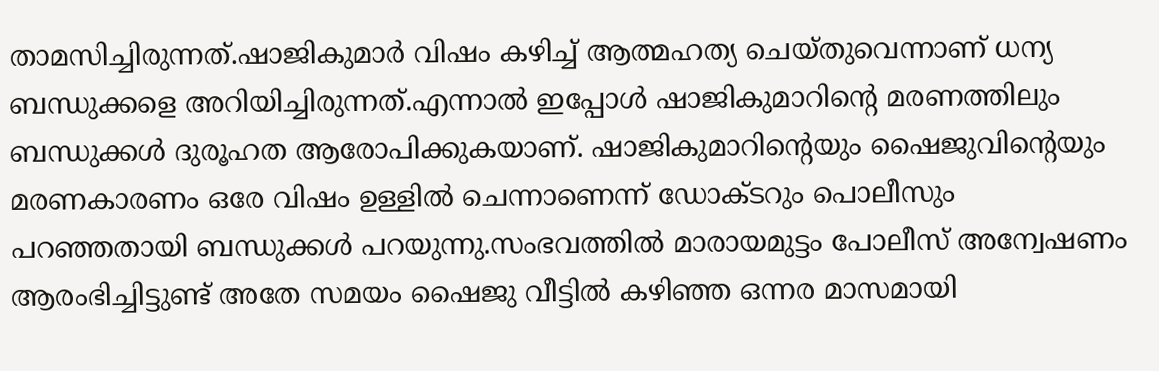താമസിച്ചിരുന്നത്.ഷാജികുമാർ വിഷം കഴിച്ച് ആത്മഹത്യ ചെയ്തുവെന്നാണ് ധന്യ ബന്ധുക്കളെ അറിയിച്ചിരുന്നത്.എന്നാൽ ഇപ്പോൾ ഷാജികുമാറിൻ്റെ മരണത്തിലും ബന്ധുക്കൾ ദുരൂഹത ആരോപിക്കുകയാണ്. ഷാജികുമാറിൻ്റെയും ഷൈജുവിൻ്റെയും മരണകാരണം ഒരേ വിഷം ഉള്ളിൽ ചെന്നാണെന്ന് ഡോക്ടറും പൊലീസും പറഞ്ഞതായി ബന്ധുക്കൾ പറയുന്നു.സംഭവത്തിൽ മാരായമുട്ടം പോലീസ് അന്വേഷണം ആരംഭിച്ചിട്ടുണ്ട് അതേ സമയം ഷൈജു വീട്ടിൽ കഴിഞ്ഞ ഒന്നര മാസമായി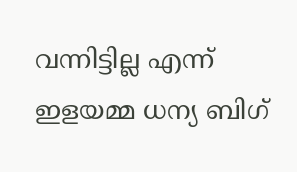വന്നിട്ടില്ല എന്ന് ഇളയമ്മ ധന്യ ബിഗ്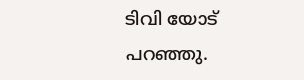ടിവി യോട് പറഞ്ഞു.